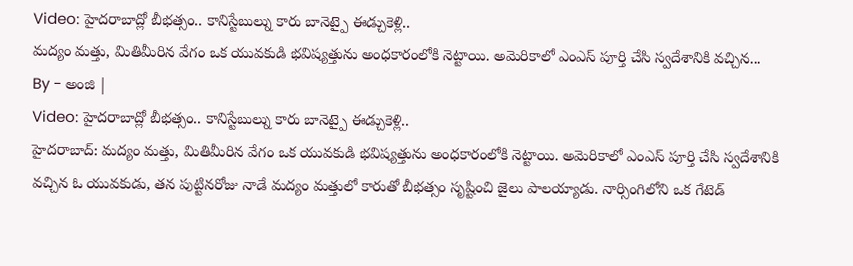Video: హైదరాబాద్లో బీభత్సం.. కానిస్టేబుల్ను కారు బానెట్పై ఈడ్చుకెళ్లి..
మద్యం మత్తు, మితిమీరిన వేగం ఒక యువకుడి భవిష్యత్తును అంధకారంలోకి నెట్టాయి. అమెరికాలో ఎంఎస్ పూర్తి చేసి స్వదేశానికి వచ్చిన...
By - అంజి |
Video: హైదరాబాద్లో బీభత్సం.. కానిస్టేబుల్ను కారు బానెట్పై ఈడ్చుకెళ్లి..
హైదరాబాద్: మద్యం మత్తు, మితిమీరిన వేగం ఒక యువకుడి భవిష్యత్తును అంధకారంలోకి నెట్టాయి. అమెరికాలో ఎంఎస్ పూర్తి చేసి స్వదేశానికి వచ్చిన ఓ యువకుడు, తన పుట్టినరోజు నాడే మద్యం మత్తులో కారుతో బీభత్సం సృష్టించి జైలు పాలయ్యాడు. నార్సింగిలోని ఒక గేటెడ్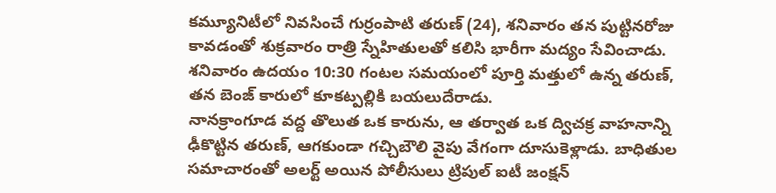కమ్యూనిటీలో నివసించే గుర్రంపాటి తరుణ్ (24), శనివారం తన పుట్టినరోజు కావడంతో శుక్రవారం రాత్రి స్నేహితులతో కలిసి భారీగా మద్యం సేవించాడు. శనివారం ఉదయం 10:30 గంటల సమయంలో పూర్తి మత్తులో ఉన్న తరుణ్, తన బెంజ్ కారులో కూకట్పల్లికి బయలుదేరాడు.
నానక్రాంగూడ వద్ద తొలుత ఒక కారును, ఆ తర్వాత ఒక ద్విచక్ర వాహనాన్ని ఢీకొట్టిన తరుణ్, ఆగకుండా గచ్చిబౌలి వైపు వేగంగా దూసుకెళ్లాడు. బాధితుల సమాచారంతో అలర్ట్ అయిన పోలీసులు ట్రిపుల్ ఐటీ జంక్షన్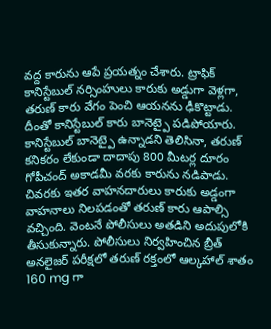వద్ద కారును ఆపే ప్రయత్నం చేశారు. ట్రాఫిక్ కానిస్టేబుల్ నర్సింహులు కారుకు అడ్డుగా వెళ్లగా, తరుణ్ కారు వేగం పెంచి ఆయనను ఢీకొట్టాడు. దీంతో కానిస్టేబుల్ కారు బానెట్పై పడిపోయారు. కానిస్టేబుల్ బానెట్పై ఉన్నాడని తెలిసినా, తరుణ్ కనికరం లేకుండా దాదాపు 800 మీటర్ల దూరం గోపీచంద్ అకాడమీ వరకు కారును నడిపాడు.
చివరకు ఇతర వాహనదారులు కారుకు అడ్డంగా వాహనాలు నిలపడంతో తరుణ్ కారు ఆపాల్సి వచ్చింది. వెంటనే పోలీసులు అతడిని అదుపులోకి తీసుకున్నారు. పోలీసులు నిర్వహించిన బ్రీత్ అనలైజర్ పరీక్షలో తరుణ్ రక్తంలో ఆల్కహాల్ శాతం 160 mg గా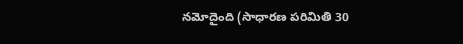నమోదైంది (సాధారణ పరిమితి 30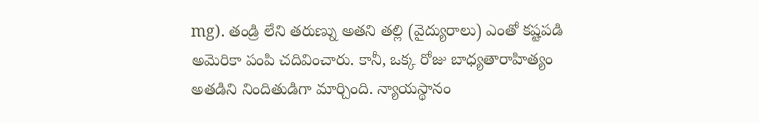mg). తండ్రి లేని తరుణ్ను అతని తల్లి (వైద్యురాలు) ఎంతో కష్టపడి అమెరికా పంపి చదివించారు. కానీ, ఒక్క రోజు బాధ్యతారాహిత్యం అతడిని నిందితుడిగా మార్చింది. న్యాయస్థానం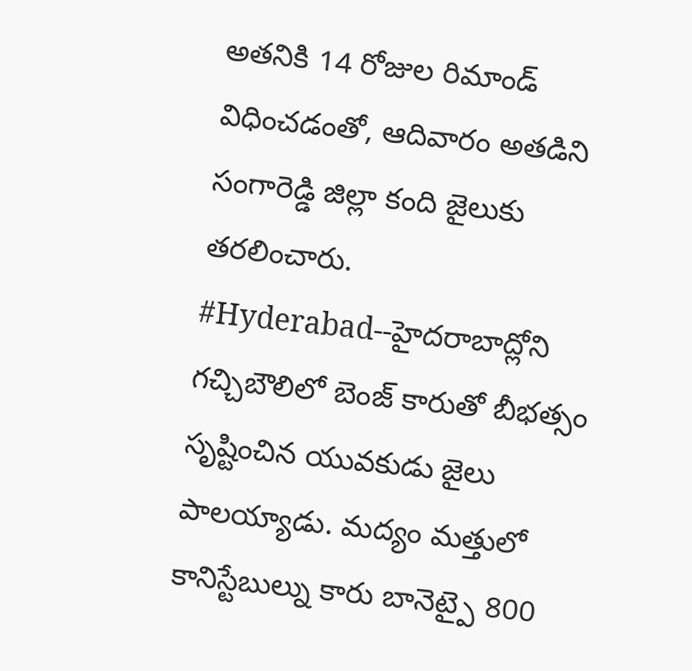అతనికి 14 రోజుల రిమాండ్ విధించడంతో, ఆదివారం అతడిని సంగారెడ్డి జిల్లా కంది జైలుకు తరలించారు.
#Hyderabad--హైదరాబాద్లోని గచ్చిబౌలిలో బెంజ్ కారుతో బీభత్సం సృష్టించిన యువకుడు జైలు పాలయ్యాడు. మద్యం మత్తులో కానిస్టేబుల్ను కారు బానెట్పై 800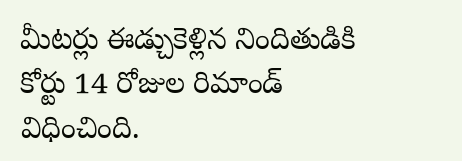మీటర్లు ఈడ్చుకెళ్లిన నిందితుడికి కోర్టు 14 రోజుల రిమాండ్ విధించింది.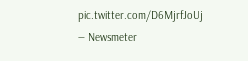pic.twitter.com/D6MjrfJoUj
— Newsmeter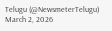Telugu (@NewsmeterTelugu) March 2, 2026